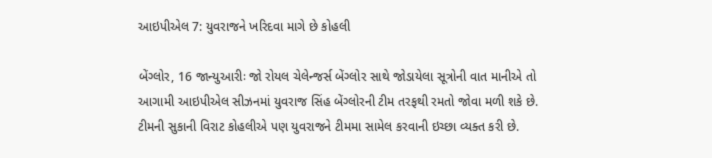આઇપીએલ 7: યુવરાજને ખરિદવા માગે છે કોહલી

બેંગ્લોર, 16 જાન્યુઆરીઃ જો રોયલ ચેલેન્જર્સ બેંગ્લોર સાથે જોડાયેલા સૂત્રોની વાત માનીએ તો આગામી આઇપીએલ સીઝનમાં યુવરાજ સિંહ બેંગ્લોરની ટીમ તરફથી રમતો જોવા મળી શકે છે. ટીમની સુકાની વિરાટ કોહલીએ પણ યુવરાજને ટીમમા સામેલ કરવાની ઇચ્છા વ્યક્ત કરી છે.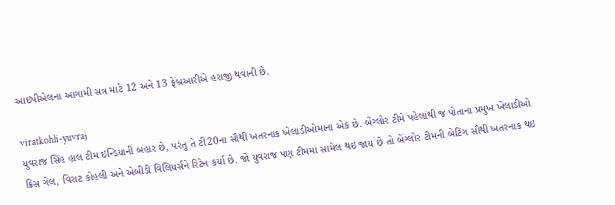આઇપીએલના આગામી સત્ર માટે 12 અને 13 ફેબ્રઆરીએ હરાજી થવાની છે.

viratkohli-yuvraj
યુવરાજ સિંહ હાલ ટીમ ઇન્ડિયાની બહાર છે, પરંતુ તે ટી20ના સૌથી ખતરનાક ખેલાડીઓમાના એક છે. બેંગ્લોર ટીમે પહેલાંથી જ પોતાના પ્રમુખ ખેલાડીઓ ક્રિસ ગેલ, વિરાટ કોહલી અને એબીડી વિલિયર્સને રિટેન કર્યા છે. જો યુવરાજ પણ ટીમમાં સામેલ થઇ જાય છે તો બેંગ્લોર ટીમની બેટિંગ સૌથી ખતરનાક થઇ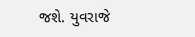જશે. યુવરાજે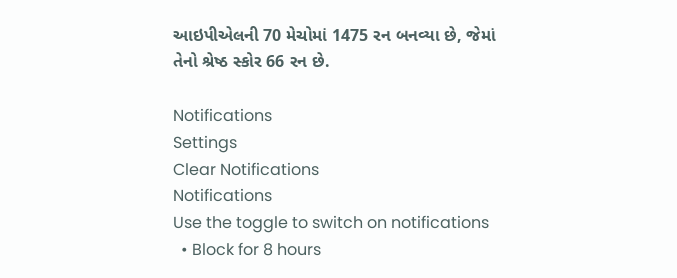આઇપીએલની 70 મેચોમાં 1475 રન બનવ્યા છે, જેમાં તેનો શ્રેષ્ઠ સ્કોર 66 રન છે.

Notifications
Settings
Clear Notifications
Notifications
Use the toggle to switch on notifications
  • Block for 8 hours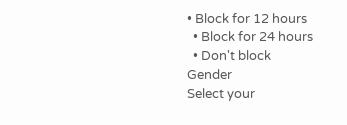• Block for 12 hours
  • Block for 24 hours
  • Don't block
Gender
Select your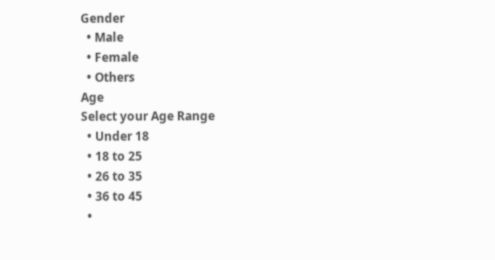Gender
  • Male
  • Female
  • Others
Age
Select your Age Range
  • Under 18
  • 18 to 25
  • 26 to 35
  • 36 to 45
  •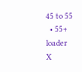45 to 55
  • 55+
loader
X